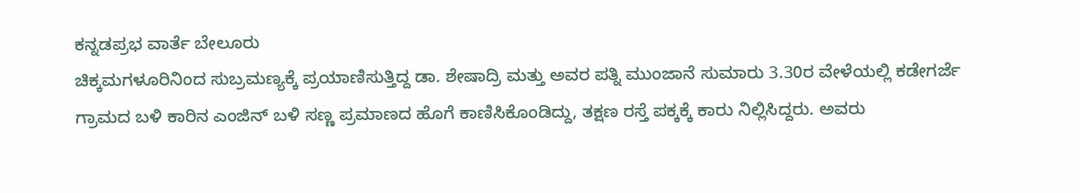ಕನ್ನಡಪ್ರಭ ವಾರ್ತೆ ಬೇಲೂರು
ಚಿಕ್ಕಮಗಳೂರಿನಿಂದ ಸುಬ್ರಮಣ್ಯಕ್ಕೆ ಪ್ರಯಾಣಿಸುತ್ತಿದ್ದ ಡಾ. ಶೇಷಾದ್ರಿ ಮತ್ತು ಅವರ ಪತ್ನಿ ಮುಂಜಾನೆ ಸುಮಾರು 3.30ರ ವೇಳೆಯಲ್ಲಿ ಕಡೇಗರ್ಜೆ ಗ್ರಾಮದ ಬಳಿ ಕಾರಿನ ಎಂಜಿನ್ ಬಳಿ ಸಣ್ಣ ಪ್ರಮಾಣದ ಹೊಗೆ ಕಾಣಿಸಿಕೊಂಡಿದ್ದು, ತಕ್ಷಣ ರಸ್ತೆ ಪಕ್ಕಕ್ಕೆ ಕಾರು ನಿಲ್ಲಿಸಿದ್ದರು. ಅವರು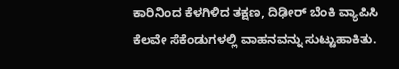ಕಾರಿನಿಂದ ಕೆಳಗಿಳಿದ ತಕ್ಷಣ, ದಿಢೀರ್ ಬೆಂಕಿ ವ್ಯಾಪಿಸಿ ಕೆಲವೇ ಸೆಕೆಂಡುಗಳಲ್ಲಿ ವಾಹನವನ್ನು ಸುಟ್ಟುಹಾಕಿತು.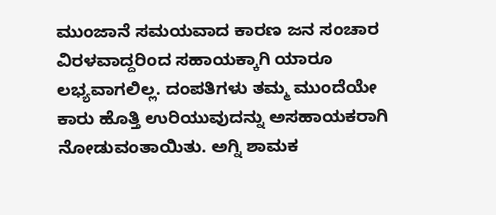ಮುಂಜಾನೆ ಸಮಯವಾದ ಕಾರಣ ಜನ ಸಂಚಾರ ವಿರಳವಾದ್ದರಿಂದ ಸಹಾಯಕ್ಕಾಗಿ ಯಾರೂ ಲಭ್ಯವಾಗಲಿಲ್ಲ. ದಂಪತಿಗಳು ತಮ್ಮ ಮುಂದೆಯೇ ಕಾರು ಹೊತ್ತಿ ಉರಿಯುವುದನ್ನು ಅಸಹಾಯಕರಾಗಿ ನೋಡುವಂತಾಯಿತು. ಅಗ್ನಿ ಶಾಮಕ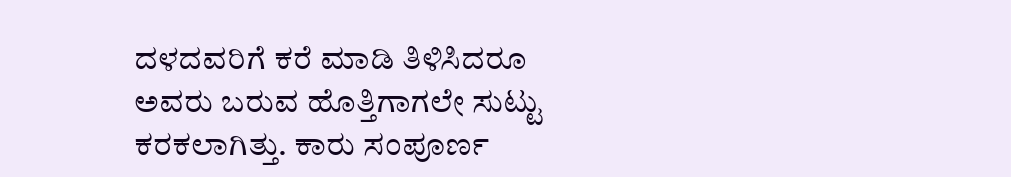ದಳದವರಿಗೆ ಕರೆ ಮಾಡಿ ತಿಳಿಸಿದರೂ ಅವರು ಬರುವ ಹೊತ್ತಿಗಾಗಲೇ ಸುಟ್ಟು ಕರಕಲಾಗಿತ್ತು. ಕಾರು ಸಂಪೂರ್ಣ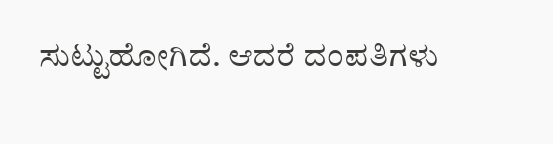ಸುಟ್ಟುಹೋಗಿದೆ. ಆದರೆ ದಂಪತಿಗಳು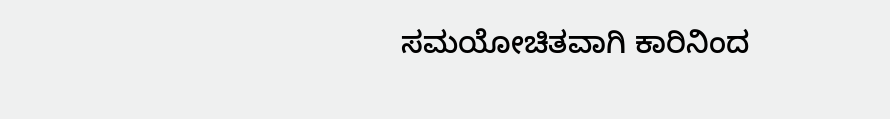ಸಮಯೋಚಿತವಾಗಿ ಕಾರಿನಿಂದ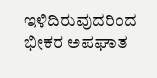ಇಳಿದಿರುವುದರಿಂದ ಭೀಕರ ಅಪಘಾತ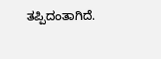ತಪ್ಪಿದಂತಾಗಿದೆ.